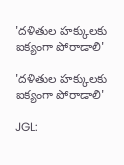'దళితుల హక్కులకు ఐక్యంగా పోరాడాలి'

'దళితుల హక్కులకు ఐక్యంగా పోరాడాలి'

JGL: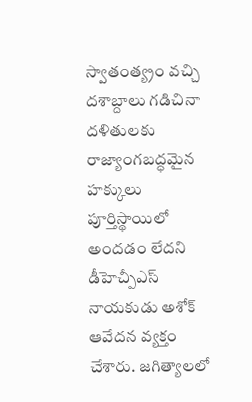స్వాతంత్య్రం వచ్చి దశాబ్దాలు గడిచినా దళితులకు రాజ్యాంగబద్ధమైన హక్కులు పూర్తిస్థాయిలో అందడం లేదని డీహెచ్పీఎస్ నాయకుడు అశోక్ ఆవేదన వ్యక్తం చేశారు. జగిత్యాలలో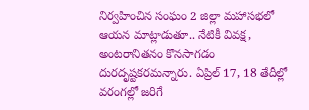నిర్వహించిన సంఘం 2 జిల్లా మహాసభలో ఆయన మాట్లాడుతూ.. నేటికీ వివక్ష, అంటరానితనం కొనసాగడం దురదృష్టకరమన్నారు. ఏప్రిల్ 17, 18 తేదీల్లో వరంగల్లో జరిగే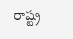రాష్ట్ర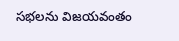సభలను విజయవంతం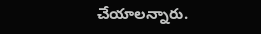చేయాలన్నారు.